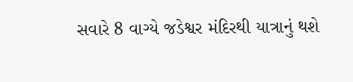સવારે 8 વાગ્યે જડેશ્વર મંદિરથી યાત્રાનું થશે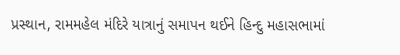પ્રસ્થાન, રામમહેલ મંદિરે યાત્રાનું સમાપન થઈને હિન્દુ મહાસભામાં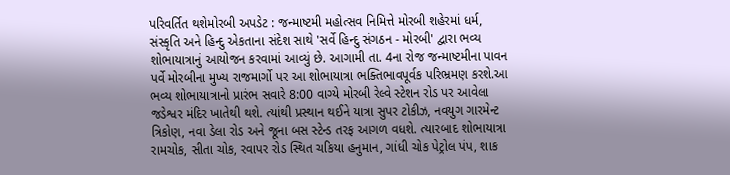પરિવર્તિત થશેમોરબી અપડેટ : જન્માષ્ટમી મહોત્સવ નિમિત્તે મોરબી શહેરમાં ધર્મ, સંસ્કૃતિ અને હિન્દુ એકતાના સંદેશ સાથે 'સર્વે હિન્દુ સંગઠન - મોરબી' દ્વારા ભવ્ય શોભાયાત્રાનું આયોજન કરવામાં આવ્યું છે. આગામી તા. 4ના રોજ જન્માષ્ટમીના પાવન પર્વે મોરબીના મુખ્ય રાજમાર્ગો પર આ શોભાયાત્રા ભક્તિભાવપૂર્વક પરિભ્રમણ કરશે.આ ભવ્ય શોભાયાત્રાનો પ્રારંભ સવારે 8:00 વાગ્યે મોરબી રેલ્વે સ્ટેશન રોડ પર આવેલા જડેશ્વર મંદિર ખાતેથી થશે. ત્યાંથી પ્રસ્થાન થઈને યાત્રા સુપર ટોકીઝ, નવયુગ ગારમેન્ટ ત્રિકોણ, નવા ડેલા રોડ અને જૂના બસ સ્ટેન્ડ તરફ આગળ વધશે. ત્યારબાદ શોભાયાત્રા રામચોક, સીતા ચોક, રવાપર રોડ સ્થિત ચકિયા હનુમાન, ગાંધી ચોક પેટ્રોલ પંપ, શાક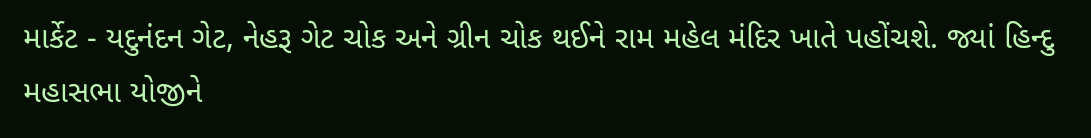માર્કેટ - યદુનંદન ગેટ, નેહરૂ ગેટ ચોક અને ગ્રીન ચોક થઈને રામ મહેલ મંદિર ખાતે પહોંચશે. જ્યાં હિન્દુ મહાસભા યોજીને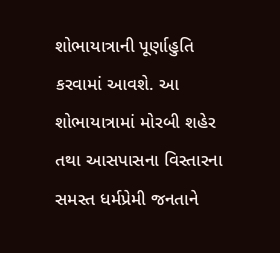શોભાયાત્રાની પૂર્ણાહુતિ કરવામાં આવશે. આ શોભાયાત્રામાં મોરબી શહેર તથા આસપાસના વિસ્તારના સમસ્ત ધર્મપ્રેમી જનતાને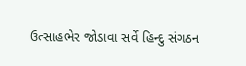ઉત્સાહભેર જોડાવા સર્વે હિન્દુ સંગઠન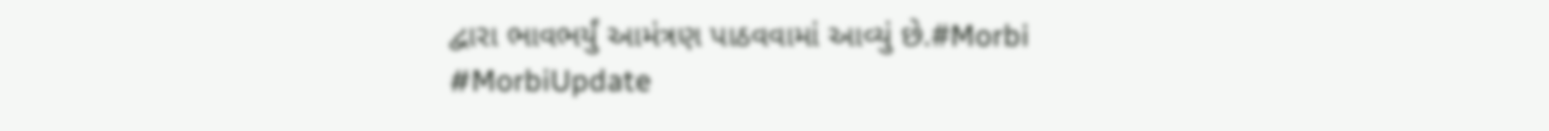દ્વારા ભાવભર્યું આમંત્રણ પાઠવવામાં આવ્યું છે.#Morbi #MorbiUpdate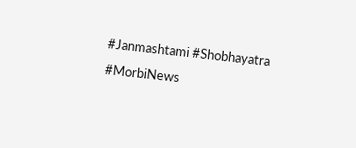#Janmashtami #Shobhayatra #MorbiNews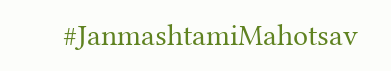#JanmashtamiMahotsav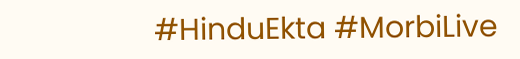#HinduEkta #MorbiLive